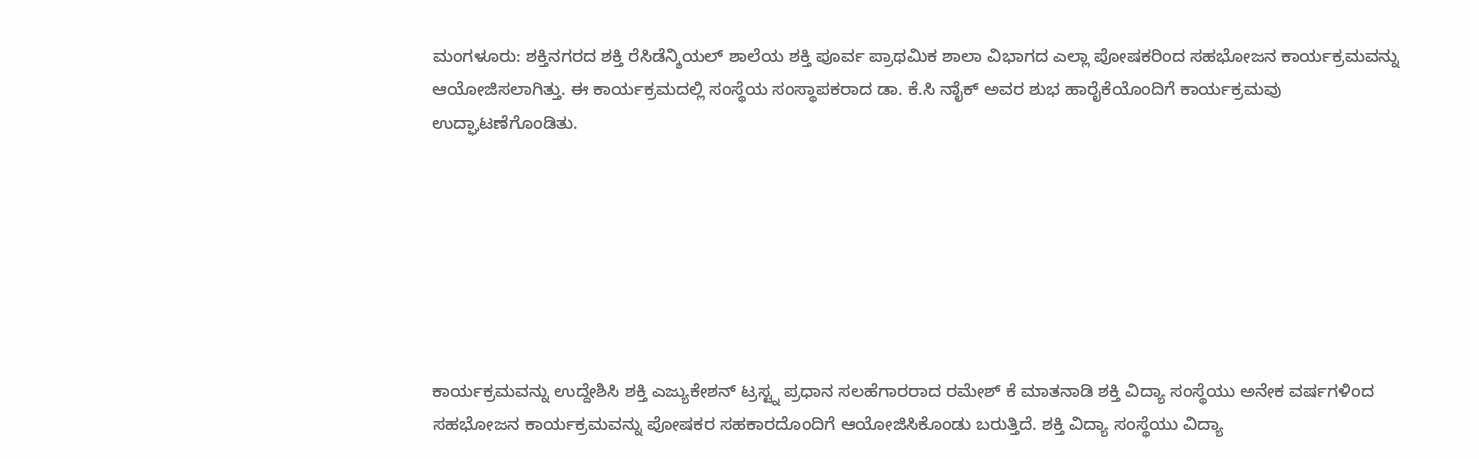ಮಂಗಳೂರು: ಶಕ್ತಿನಗರದ ಶಕ್ತಿ ರೆಸಿಡೆನ್ಶಿಯಲ್ ಶಾಲೆಯ ಶಕ್ತಿ ಪೂರ್ವ ಪ್ರಾಥಮಿಕ ಶಾಲಾ ವಿಭಾಗದ ಎಲ್ಲಾ ಪೋಷಕರಿಂದ ಸಹಭೋಜನ ಕಾರ್ಯಕ್ರಮವನ್ನು ಆಯೋಜಿಸಲಾಗಿತ್ತು. ಈ ಕಾರ್ಯಕ್ರಮದಲ್ಲಿ ಸಂಸ್ಥೆಯ ಸಂಸ್ಥಾಪಕರಾದ ಡಾ. ಕೆ.ಸಿ ನಾೈಕ್ ಅವರ ಶುಭ ಹಾರೈಕೆಯೊಂದಿಗೆ ಕಾರ್ಯಕ್ರಮವು ಉದ್ಘಾಟಣೆಗೊಂಡಿತು.







ಕಾರ್ಯಕ್ರಮವನ್ನು ಉದ್ದೇಶಿಸಿ ಶಕ್ತಿ ಎಜ್ಯುಕೇಶನ್ ಟ್ರಸ್ಟ್ನ ಪ್ರಧಾನ ಸಲಹೆಗಾರರಾದ ರಮೇಶ್ ಕೆ ಮಾತನಾಡಿ ಶಕ್ತಿ ವಿದ್ಯಾ ಸಂಸ್ಥೆಯು ಅನೇಕ ವರ್ಷಗಳಿಂದ ಸಹಭೋಜನ ಕಾರ್ಯಕ್ರಮವನ್ನು ಪೋಷಕರ ಸಹಕಾರದೊಂದಿಗೆ ಆಯೋಜಿಸಿಕೊಂಡು ಬರುತ್ತಿದೆ. ಶಕ್ತಿ ವಿದ್ಯಾ ಸಂಸ್ಥೆಯು ವಿದ್ಯಾ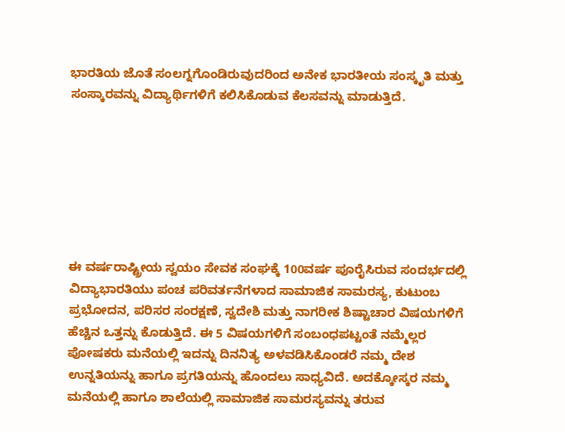ಭಾರತಿಯ ಜೊತೆ ಸಂಲಗ್ನಗೊಂಡಿರುವುದರಿಂದ ಅನೇಕ ಭಾರತೀಯ ಸಂಸ್ಕೃತಿ ಮತ್ತು ಸಂಸ್ಕಾರವನ್ನು ವಿದ್ಯಾರ್ಥಿಗಳಿಗೆ ಕಲಿಸಿಕೊಡುವ ಕೆಲಸವನ್ನು ಮಾಡುತ್ತಿದೆ.







ಈ ವರ್ಷರಾಷ್ಟ್ರೀಯ ಸ್ವಯಂ ಸೇವಕ ಸಂಘಕ್ಕೆ 100ವರ್ಷ ಪೂರೈಸಿರುವ ಸಂದರ್ಭದಲ್ಲಿ ವಿದ್ಯಾಭಾರತಿಯು ಪಂಚ ಪರಿವರ್ತನೆಗಳಾದ ಸಾಮಾಜಿಕ ಸಾಮರಸ್ಯ, ಕುಟುಂಬ ಪ್ರಭೋದನ, ಪರಿಸರ ಸಂರಕ್ಷಣೆ, ಸ್ವದೇಶಿ ಮತ್ತು ನಾಗರೀಕ ಶಿಷ್ಟಾಚಾರ ವಿಷಯಗಳಿಗೆ ಹೆಚ್ಚಿನ ಒತ್ತನ್ನು ಕೊಡುತ್ತಿದೆ. ಈ 5 ವಿಷಯಗಳಿಗೆ ಸಂಬಂಧಪಟ್ಟಂತೆ ನಮ್ಮೆಲ್ಲರ ಪೋಷಕರು ಮನೆಯಲ್ಲಿ ಇದನ್ನು ದಿನನಿತ್ಯ ಅಳವಡಿಸಿಕೊಂಡರೆ ನಮ್ಮ ದೇಶ ಉನ್ನತಿಯನ್ನು ಹಾಗೂ ಪ್ರಗತಿಯನ್ನು ಹೊಂದಲು ಸಾಧ್ಯವಿದೆ. ಅದಕ್ಕೋಸ್ಕರ ನಮ್ಮ ಮನೆಯಲ್ಲಿ ಹಾಗೂ ಶಾಲೆಯಲ್ಲಿ ಸಾಮಾಜಿಕ ಸಾಮರಸ್ಯವನ್ನು ತರುವ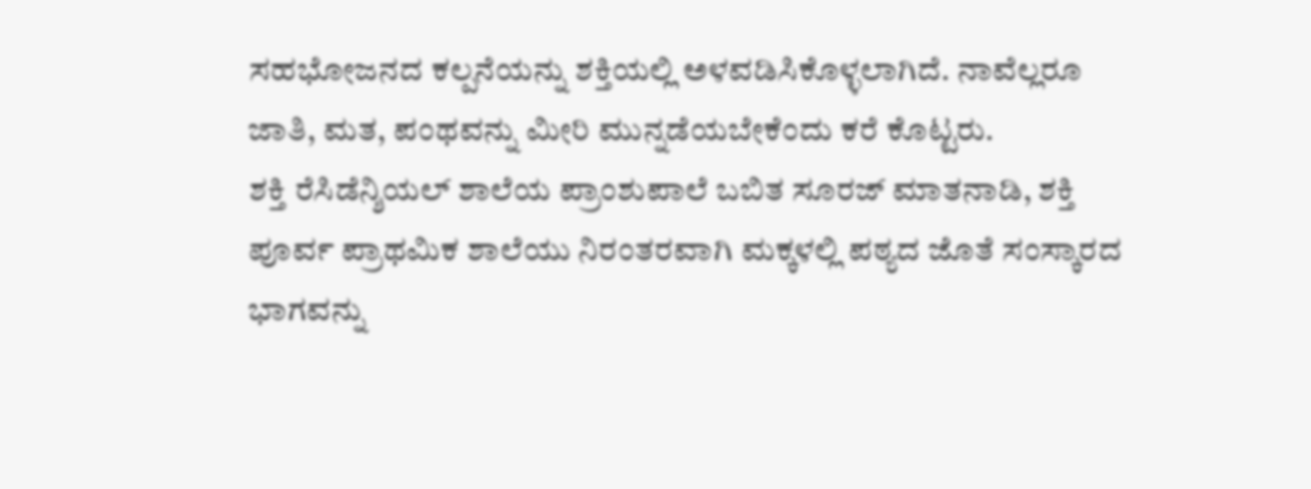ಸಹಭೋಜನದ ಕಲ್ಪನೆಯನ್ನು ಶಕ್ತಿಯಲ್ಲಿ ಅಳವಡಿಸಿಕೊಳ್ಳಲಾಗಿದೆ. ನಾವೆಲ್ಲರೂ ಜಾತಿ, ಮತ, ಪಂಥವನ್ನು ಮೀರಿ ಮುನ್ನಡೆಯಬೇಕೆಂದು ಕರೆ ಕೊಟ್ಟರು.
ಶಕ್ತಿ ರೆಸಿಡೆನ್ಶಿಯಲ್ ಶಾಲೆಯ ಪ್ರಾಂಶುಪಾಲೆ ಬಬಿತ ಸೂರಜ್ ಮಾತನಾಡಿ, ಶಕ್ತಿ ಪೂರ್ವ ಪ್ರಾಥಮಿಕ ಶಾಲೆಯು ನಿರಂತರವಾಗಿ ಮಕ್ಕಳಲ್ಲಿ ಪಠ್ಯದ ಜೊತೆ ಸಂಸ್ಕಾರದ ಭಾಗವನ್ನು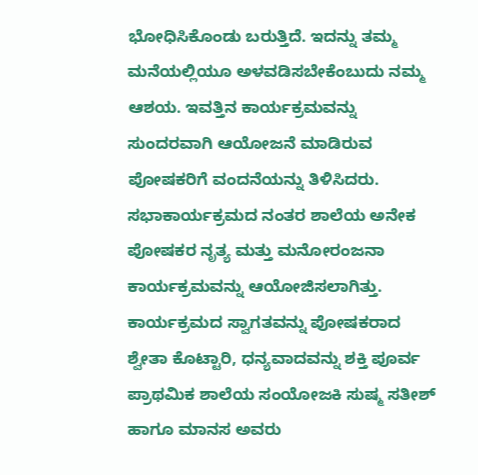ಭೋಧಿಸಿಕೊಂಡು ಬರುತ್ತಿದೆ. ಇದನ್ನು ತಮ್ಮ ಮನೆಯಲ್ಲಿಯೂ ಅಳವಡಿಸಬೇಕೆಂಬುದು ನಮ್ಮ ಆಶಯ. ಇವತ್ತಿನ ಕಾರ್ಯಕ್ರಮವನ್ನು ಸುಂದರವಾಗಿ ಆಯೋಜನೆ ಮಾಡಿರುವ ಪೋಷಕರಿಗೆ ವಂದನೆಯನ್ನು ತಿಳಿಸಿದರು.
ಸಭಾಕಾರ್ಯಕ್ರಮದ ನಂತರ ಶಾಲೆಯ ಅನೇಕ ಪೋಷಕರ ನೃತ್ಯ ಮತ್ತು ಮನೋರಂಜನಾ ಕಾರ್ಯಕ್ರಮವನ್ನು ಆಯೋಜಿಸಲಾಗಿತ್ತು. ಕಾರ್ಯಕ್ರಮದ ಸ್ವಾಗತವನ್ನು ಪೋಷಕರಾದ ಶ್ವೇತಾ ಕೊಟ್ಟಾರಿ, ಧನ್ಯವಾದವನ್ನು ಶಕ್ತಿ ಪೂರ್ವ ಪ್ರಾಥಮಿಕ ಶಾಲೆಯ ಸಂಯೋಜಕಿ ಸುಷ್ಮ ಸತೀಶ್ ಹಾಗೂ ಮಾನಸ ಅವರು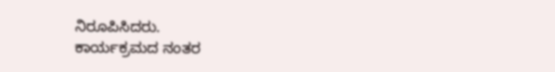ನಿರೂಪಿಸಿದರು.
ಕಾರ್ಯಕ್ರಮದ ನಂತರ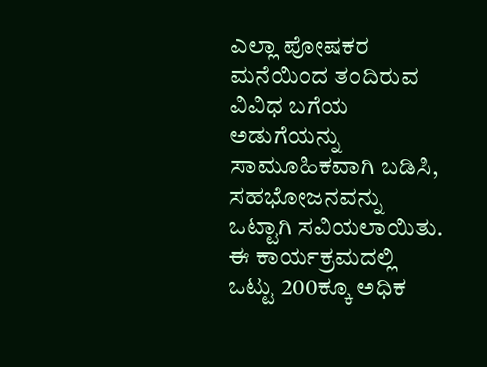ಎಲ್ಲಾ ಪೋಷಕರ ಮನೆಯಿಂದ ತಂದಿರುವ ವಿವಿಧ ಬಗೆಯ ಅಡುಗೆಯನ್ನು ಸಾಮೂಹಿಕವಾಗಿ ಬಡಿಸಿ, ಸಹಭೋಜನವನ್ನು ಒಟ್ಟಾಗಿ ಸವಿಯಲಾಯಿತು. ಈ ಕಾರ್ಯಕ್ರಮದಲ್ಲಿ ಒಟ್ಟು 200ಕ್ಕೂ ಅಧಿಕ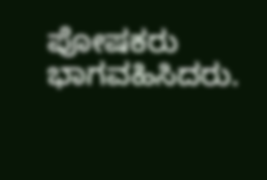ಪೋಷಕರು ಭಾಗವಹಿಸಿದರು.